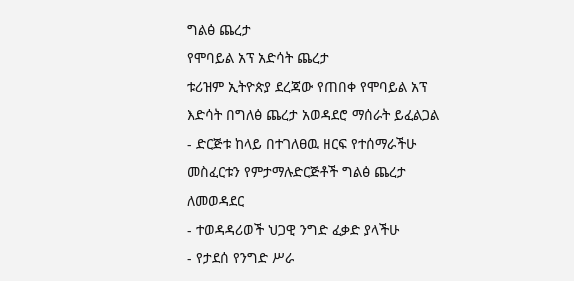ግልፅ ጨረታ
የሞባይል አፕ አድሳት ጨረታ
ቱሪዝም ኢትዮጵያ ደረጃው የጠበቀ የሞባይል አፕ እድሳት በግለፅ ጨረታ አወዳደሮ ማሰራት ይፈልጋል
- ድርጅቱ ከላይ በተገለፀዉ ዘርፍ የተሰማራችሁ መስፈርቱን የምታማሉድርጅቶች ግልፅ ጨረታ ለመወዳደር
- ተወዳዳሪወች ህጋዊ ንግድ ፈቃድ ያላችሁ
- የታደሰ የንግድ ሥራ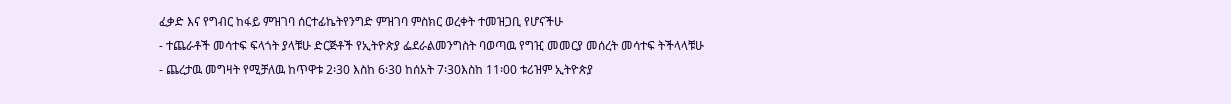ፈቃድ እና የግብር ከፋይ ምዝገባ ሰርተፊኬትየንግድ ምዝገባ ምስክር ወረቀት ተመዝጋቢ የሆናችሁ
- ተጨራቶች መሳተፍ ፍላጎት ያላቹሁ ድርጅቶች የኢትዮጵያ ፌደራልመንግስት ባወጣዉ የግዢ መመርያ መሰረት መሳተፍ ትችላላቹሁ
- ጨረታዉ መግዛት የሚቻለዉ ከጥዋቱ 2፡30 እስከ 6፡30 ከሰአት 7፡30እስከ 11፡00 ቱሪዝም ኢትዮጵያ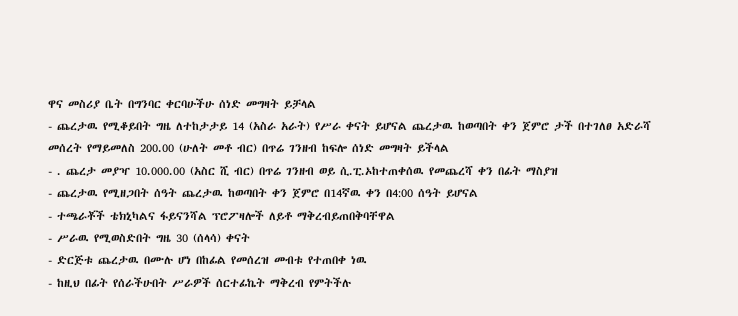ዋና መስሪያ ቤት በግንባር ቀርባሁችሁ ሰነድ መግዛት ይቻላል
- ጨረታዉ የሚቆይበት ግዜ ለተከታታይ 14 (አስራ አራት) የሥራ ቀናት ይሆናል ጨረታዉ ከወጣበት ቀን ጀምሮ ታች በተገለፀ አድራሻ መሰረት የማይመለስ 200.00 (ሁለት መቶ ብር) በጥሬ ገንዘብ ከፍሎ ሰነድ መግዛት ይችላል
- . ጨረታ መያዣ 10.000.00 (አስር ሺ ብር) በጥሬ ገንዘብ ወይ ሲ.ፒ.ኦከተጠቀሰዉ የመጨረሻ ቀን በፊት ማስያዝ
- ጨረታዉ የሚዘጋበት ሰዓት ጨረታዉ ከወጣበት ቀን ጀምሮ በ14ኛዉ ቀን በ4:00 ሰዓት ይሆናል
- ተጫራቾች ቴክኒካልና ፋይናንሻል ፕሮፖዛሎች ለይቶ ማቅረብይጠበቅባቸዋል
- ሥራዉ የሚወስድበት ግዜ 30 (ሰላሳ) ቀናት
- ድርጅቱ ጨረታዉ በሙሉ ሆነ በከፊል የመሰረዝ መብቱ የተጠበቀ ነዉ
- ከዚህ በፊት የሰራችሁበት ሥራዎች ሰርተፊኬት ማቅረብ የምትችሉ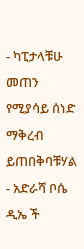- ካፒታላቹሁ መጠን የሚያሳይ ሰነድ ማቅረብ ይጠበቅባቹሃል
- አድራሻ ቦሴ ዲኤ ች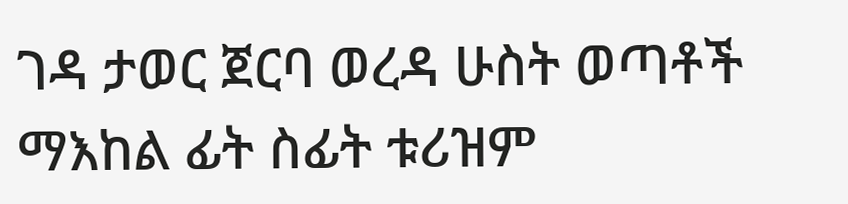ገዳ ታወር ጀርባ ወረዳ ሁስት ወጣቶች ማእከል ፊት ስፊት ቱሪዝም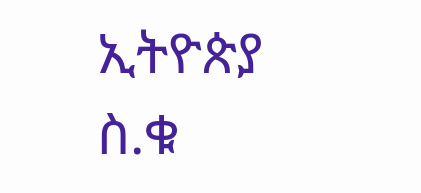ኢትዮጵያ
ስ.ቁ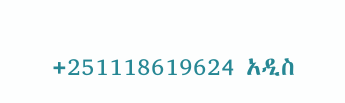+251118619624 አዲስ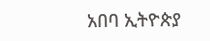አበባ ኢትዮጵያ